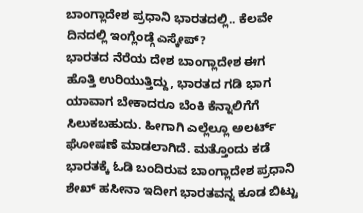ಬಾಂಗ್ಲಾದೇಶ ಪ್ರಧಾನಿ ಭಾರತದಲ್ಲಿ.. ಕೆಲವೇ ದಿನದಲ್ಲಿ ಇಂಗ್ಲೆಂಡ್ಗೆ ಎಸ್ಕೇಪ್?
ಭಾರತದ ನೆರೆಯ ದೇಶ ಬಾಂಗ್ಲಾದೇಶ ಈಗ ಹೊತ್ತಿ ಉರಿಯುತ್ತಿದ್ದು, ಭಾರತದ ಗಡಿ ಭಾಗ ಯಾವಾಗ ಬೇಕಾದರೂ ಬೆಂಕಿ ಕೆನ್ನಾಲಿಗೆಗೆ ಸಿಲುಕಬಹುದು. ಹೀಗಾಗಿ ಎಲ್ಲೆಲ್ಲೂ ಅಲರ್ಟ್ ಘೋಷಣೆ ಮಾಡಲಾಗಿದೆ. ಮತ್ತೊಂದು ಕಡೆ ಭಾರತಕ್ಕೆ ಓಡಿ ಬಂದಿರುವ ಬಾಂಗ್ಲಾದೇಶ ಪ್ರಧಾನಿ ಶೇಖ್ ಹಸೀನಾ ಇದೀಗ ಭಾರತವನ್ನ ಕೂಡ ಬಿಟ್ಟು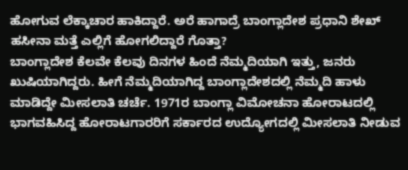ಹೋಗುವ ಲೆಕ್ಕಾಚಾರ ಹಾಕಿದ್ದಾರೆ. ಅರೆ ಹಾಗಾದ್ರೆ ಬಾಂಗ್ಲಾದೇಶ ಪ್ರಧಾನಿ ಶೇಖ್ ಹಸೀನಾ ಮತ್ತೆ ಎಲ್ಲಿಗೆ ಹೋಗಲಿದ್ದಾರೆ ಗೊತ್ತಾ?
ಬಾಂಗ್ಲಾದೇಶ ಕೆಲವೇ ಕೆಲವು ದಿನಗಳ ಹಿಂದೆ ನೆಮ್ಮದಿಯಾಗಿ ಇತ್ತು, ಜನರು ಖುಷಿಯಾಗಿದ್ದರು. ಹೀಗೆ ನೆಮ್ಮದಿಯಾಗಿದ್ದ ಬಾಂಗ್ಲಾದೇಶದಲ್ಲಿ ನೆಮ್ಮದಿ ಹಾಳು ಮಾಡಿದ್ದೇ ಮೀಸಲಾತಿ ಚರ್ಚೆ. 1971ರ ಬಾಂಗ್ಲಾ ವಿಮೋಚನಾ ಹೋರಾಟದಲ್ಲಿ ಭಾಗವಹಿಸಿದ್ದ ಹೋರಾಟಗಾರರಿಗೆ ಸರ್ಕಾರದ ಉದ್ಯೋಗದಲ್ಲಿ ಮೀಸಲಾತಿ ನೀಡುವ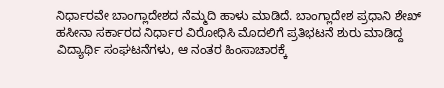ನಿರ್ಧಾರವೇ ಬಾಂಗ್ಲಾದೇಶದ ನೆಮ್ಮದಿ ಹಾಳು ಮಾಡಿದೆ. ಬಾಂಗ್ಲಾದೇಶ ಪ್ರಧಾನಿ ಶೇಖ್ ಹಸೀನಾ ಸರ್ಕಾರದ ನಿರ್ಧಾರ ವಿರೋಧಿಸಿ ಮೊದಲಿಗೆ ಪ್ರತಿಭಟನೆ ಶುರು ಮಾಡಿದ್ದ ವಿದ್ಯಾರ್ಥಿ ಸಂಘಟನೆಗಳು, ಆ ನಂತರ ಹಿಂಸಾಚಾರಕ್ಕೆ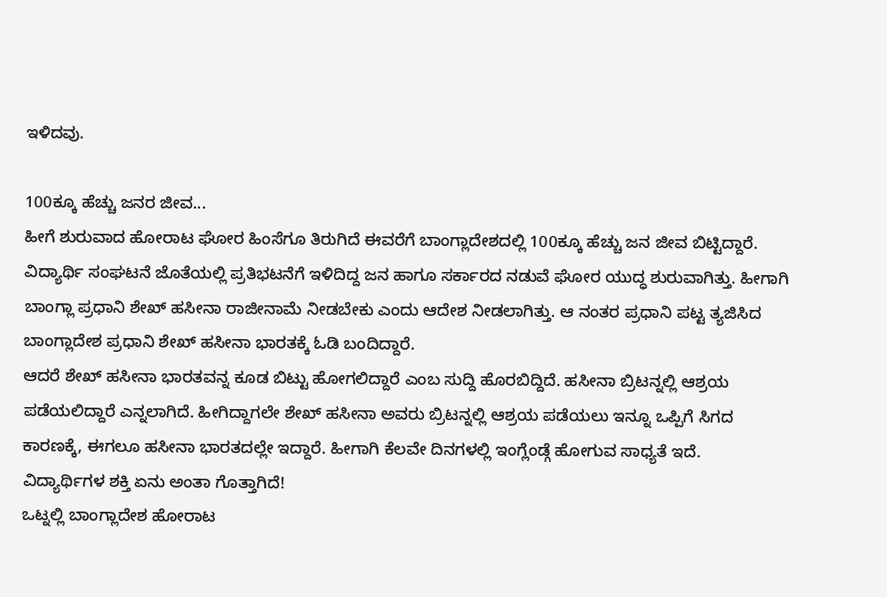ಇಳಿದವು.

100ಕ್ಕೂ ಹೆಚ್ಚು ಜನರ ಜೀವ...
ಹೀಗೆ ಶುರುವಾದ ಹೋರಾಟ ಘೋರ ಹಿಂಸೆಗೂ ತಿರುಗಿದೆ ಈವರೆಗೆ ಬಾಂಗ್ಲಾದೇಶದಲ್ಲಿ 100ಕ್ಕೂ ಹೆಚ್ಚು ಜನ ಜೀವ ಬಿಟ್ಟಿದ್ದಾರೆ. ವಿದ್ಯಾರ್ಥಿ ಸಂಘಟನೆ ಜೊತೆಯಲ್ಲಿ ಪ್ರತಿಭಟನೆಗೆ ಇಳಿದಿದ್ದ ಜನ ಹಾಗೂ ಸರ್ಕಾರದ ನಡುವೆ ಘೋರ ಯುದ್ಧ ಶುರುವಾಗಿತ್ತು. ಹೀಗಾಗಿ ಬಾಂಗ್ಲಾ ಪ್ರಧಾನಿ ಶೇಖ್ ಹಸೀನಾ ರಾಜೀನಾಮೆ ನೀಡಬೇಕು ಎಂದು ಆದೇಶ ನೀಡಲಾಗಿತ್ತು. ಆ ನಂತರ ಪ್ರಧಾನಿ ಪಟ್ಟ ತ್ಯಜಿಸಿದ ಬಾಂಗ್ಲಾದೇಶ ಪ್ರಧಾನಿ ಶೇಖ್ ಹಸೀನಾ ಭಾರತಕ್ಕೆ ಓಡಿ ಬಂದಿದ್ದಾರೆ.
ಆದರೆ ಶೇಖ್ ಹಸೀನಾ ಭಾರತವನ್ನ ಕೂಡ ಬಿಟ್ಟು ಹೋಗಲಿದ್ದಾರೆ ಎಂಬ ಸುದ್ದಿ ಹೊರಬಿದ್ದಿದೆ. ಹಸೀನಾ ಬ್ರಿಟನ್ನಲ್ಲಿ ಆಶ್ರಯ ಪಡೆಯಲಿದ್ದಾರೆ ಎನ್ನಲಾಗಿದೆ. ಹೀಗಿದ್ದಾಗಲೇ ಶೇಖ್ ಹಸೀನಾ ಅವರು ಬ್ರಿಟನ್ನಲ್ಲಿ ಆಶ್ರಯ ಪಡೆಯಲು ಇನ್ನೂ ಒಪ್ಪಿಗೆ ಸಿಗದ ಕಾರಣಕ್ಕೆ, ಈಗಲೂ ಹಸೀನಾ ಭಾರತದಲ್ಲೇ ಇದ್ದಾರೆ. ಹೀಗಾಗಿ ಕೆಲವೇ ದಿನಗಳಲ್ಲಿ ಇಂಗ್ಲೆಂಡ್ಗೆ ಹೋಗುವ ಸಾಧ್ಯತೆ ಇದೆ.
ವಿದ್ಯಾರ್ಥಿಗಳ ಶಕ್ತಿ ಏನು ಅಂತಾ ಗೊತ್ತಾಗಿದೆ!
ಒಟ್ನಲ್ಲಿ ಬಾಂಗ್ಲಾದೇಶ ಹೋರಾಟ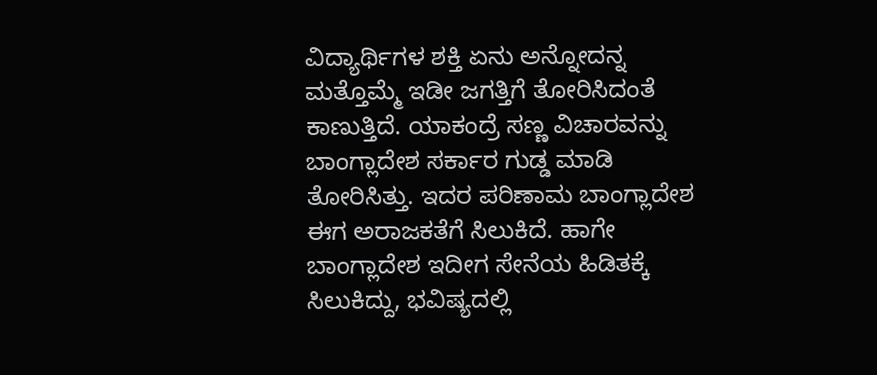ವಿದ್ಯಾರ್ಥಿಗಳ ಶಕ್ತಿ ಏನು ಅನ್ನೋದನ್ನ ಮತ್ತೊಮ್ಮೆ ಇಡೀ ಜಗತ್ತಿಗೆ ತೋರಿಸಿದಂತೆ ಕಾಣುತ್ತಿದೆ. ಯಾಕಂದ್ರೆ ಸಣ್ಣ ವಿಚಾರವನ್ನು ಬಾಂಗ್ಲಾದೇಶ ಸರ್ಕಾರ ಗುಡ್ಡ ಮಾಡಿ ತೋರಿಸಿತ್ತು. ಇದರ ಪರಿಣಾಮ ಬಾಂಗ್ಲಾದೇಶ ಈಗ ಅರಾಜಕತೆಗೆ ಸಿಲುಕಿದೆ. ಹಾಗೇ ಬಾಂಗ್ಲಾದೇಶ ಇದೀಗ ಸೇನೆಯ ಹಿಡಿತಕ್ಕೆ ಸಿಲುಕಿದ್ದು, ಭವಿಷ್ಯದಲ್ಲಿ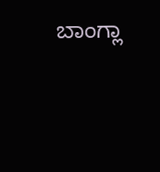ಬಾಂಗ್ಲಾ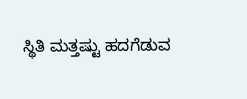ಸ್ಥಿತಿ ಮತ್ತಷ್ಟು ಹದಗೆಡುವ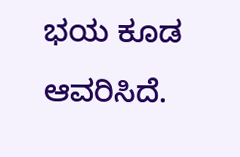ಭಯ ಕೂಡ ಆವರಿಸಿದೆ.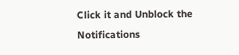Click it and Unblock the Notifications